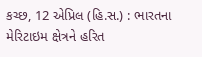કચ્છ, 12 એપ્રિલ (હિ.સ.) : ભારતના મેરિટાઇમ ક્ષેત્રને હરિત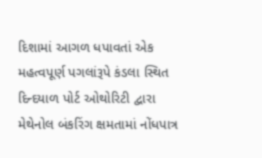દિશામાં આગળ ધપાવતાં એક મહત્વપૂર્ણ પગલાંરૂપે કંડલા સ્થિત દિન્દયાળ પોર્ટ ઓથોરિટી દ્વારા મેથેનોલ બંકરિંગ ક્ષમતામાં નોંધપાત્ર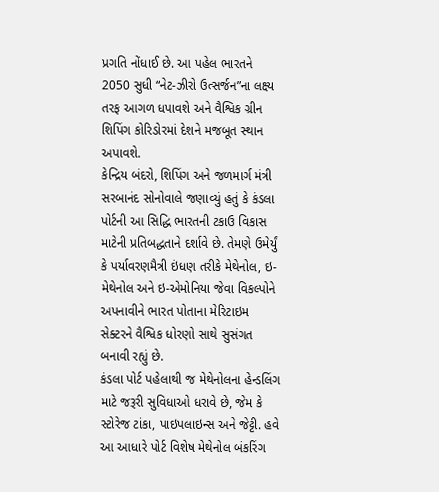પ્રગતિ નોંધાઈ છે. આ પહેલ ભારતને 2050 સુધી “નેટ-ઝીરો ઉત્સર્જન”ના લક્ષ્ય તરફ આગળ ધપાવશે અને વૈશ્વિક ગ્રીન શિપિંગ કોરિડોરમાં દેશને મજબૂત સ્થાન અપાવશે.
કેન્દ્રિય બંદરો, શિપિંગ અને જળમાર્ગ મંત્રી સરબાનંદ સોનોવાલે જણાવ્યું હતું કે કંડલા પોર્ટની આ સિદ્ધિ ભારતની ટકાઉ વિકાસ માટેની પ્રતિબદ્ધતાને દર્શાવે છે. તેમણે ઉમેર્યું કે પર્યાવરણમૈત્રી ઇંધણ તરીકે મેથેનોલ, ઇ-મેથેનોલ અને ઇ-એમોનિયા જેવા વિકલ્પોને અપનાવીને ભારત પોતાના મેરિટાઇમ સેક્ટરને વૈશ્વિક ધોરણો સાથે સુસંગત બનાવી રહ્યું છે.
કંડલા પોર્ટ પહેલાથી જ મેથેનોલના હેન્ડલિંગ માટે જરૂરી સુવિધાઓ ધરાવે છે, જેમ કે સ્ટોરેજ ટાંકા, પાઇપલાઇન્સ અને જેટ્ટી. હવે આ આધારે પોર્ટ વિશેષ મેથેનોલ બંકરિંગ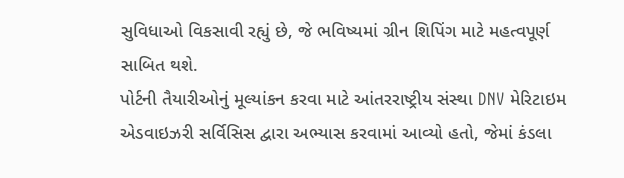સુવિધાઓ વિકસાવી રહ્યું છે, જે ભવિષ્યમાં ગ્રીન શિપિંગ માટે મહત્વપૂર્ણ સાબિત થશે.
પોર્ટની તૈયારીઓનું મૂલ્યાંકન કરવા માટે આંતરરાષ્ટ્રીય સંસ્થા DNV મેરિટાઇમ એડવાઇઝરી સર્વિસિસ દ્વારા અભ્યાસ કરવામાં આવ્યો હતો, જેમાં કંડલા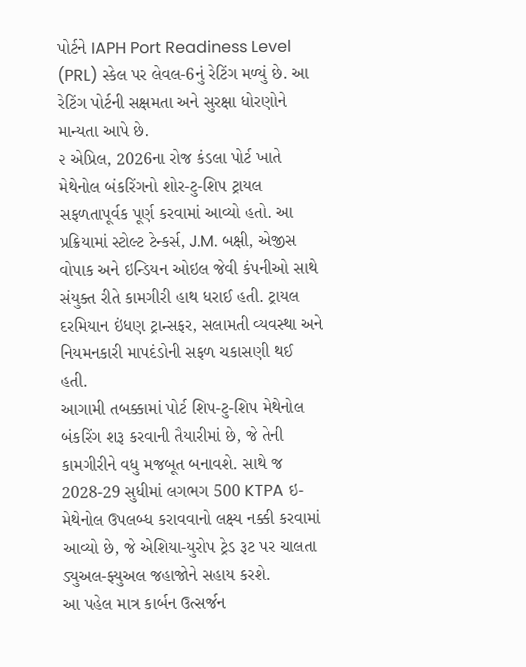પોર્ટને IAPH Port Readiness Level (PRL) સ્કેલ પર લેવલ-6નું રેટિંગ મળ્યું છે. આ રેટિંગ પોર્ટની સક્ષમતા અને સુરક્ષા ધોરણોને માન્યતા આપે છે.
૨ એપ્રિલ, 2026ના રોજ કંડલા પોર્ટ ખાતે મેથેનોલ બંકરિંગનો શોર-ટુ-શિપ ટ્રાયલ સફળતાપૂર્વક પૂર્ણ કરવામાં આવ્યો હતો. આ પ્રક્રિયામાં સ્ટોલ્ટ ટેન્કર્સ, J.M. બક્ષી, એજીસ વોપાક અને ઇન્ડિયન ઓઇલ જેવી કંપનીઓ સાથે સંયુક્ત રીતે કામગીરી હાથ ધરાઈ હતી. ટ્રાયલ દરમિયાન ઇંધણ ટ્રાન્સફર, સલામતી વ્યવસ્થા અને નિયમનકારી માપદંડોની સફળ ચકાસણી થઈ હતી.
આગામી તબક્કામાં પોર્ટ શિપ-ટુ-શિપ મેથેનોલ બંકરિંગ શરૂ કરવાની તૈયારીમાં છે, જે તેની કામગીરીને વધુ મજબૂત બનાવશે. સાથે જ 2028-29 સુધીમાં લગભગ 500 KTPA ઇ-મેથેનોલ ઉપલબ્ધ કરાવવાનો લક્ષ્ય નક્કી કરવામાં આવ્યો છે, જે એશિયા-યુરોપ ટ્રેડ રૂટ પર ચાલતા ડ્યુઅલ-ફ્યુઅલ જહાજોને સહાય કરશે.
આ પહેલ માત્ર કાર્બન ઉત્સર્જન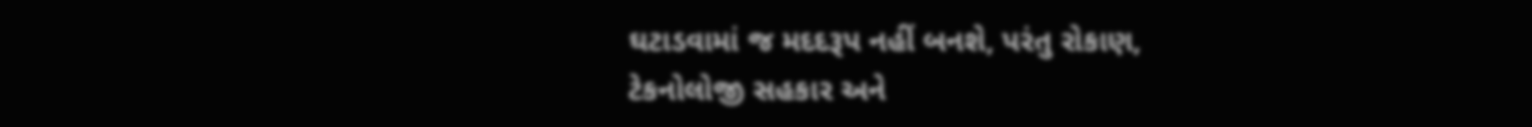ઘટાડવામાં જ મદદરૂપ નહીં બનશે, પરંતુ રોકાણ, ટેકનોલોજી સહકાર અને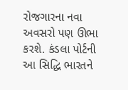રોજગારના નવા અવસરો પણ ઊભા કરશે. કંડલા પોર્ટની આ સિદ્ધિ ભારતને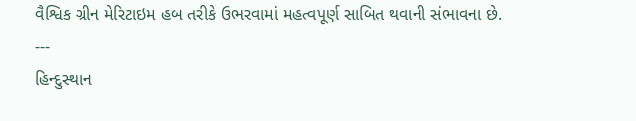વૈશ્વિક ગ્રીન મેરિટાઇમ હબ તરીકે ઉભરવામાં મહત્વપૂર્ણ સાબિત થવાની સંભાવના છે.
---
હિન્દુસ્થાન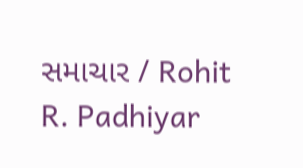સમાચાર / Rohit R. Padhiyar